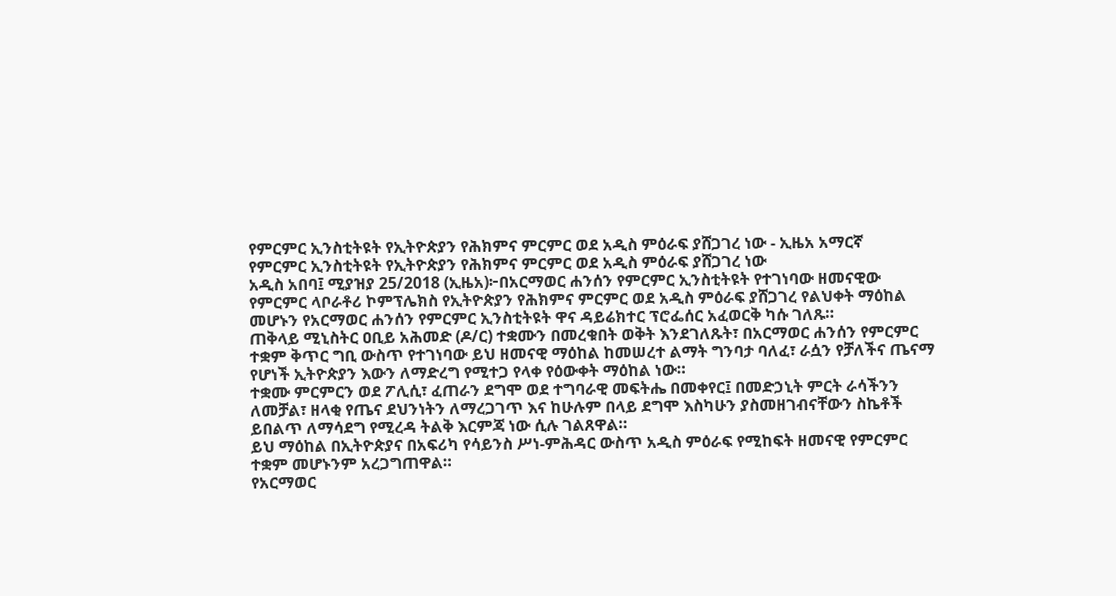የምርምር ኢንስቲትዩት የኢትዮጵያን የሕክምና ምርምር ወደ አዲስ ምዕራፍ ያሸጋገረ ነው - ኢዜአ አማርኛ
የምርምር ኢንስቲትዩት የኢትዮጵያን የሕክምና ምርምር ወደ አዲስ ምዕራፍ ያሸጋገረ ነው
አዲስ አበባ፤ ሚያዝያ 25/2018 (ኢዜአ)፦በአርማወር ሐንሰን የምርምር ኢንስቲትዩት የተገነባው ዘመናዊው የምርምር ላቦራቶሪ ኮምፕሌክስ የኢትዮጵያን የሕክምና ምርምር ወደ አዲስ ምዕራፍ ያሸጋገረ የልህቀት ማዕከል መሆኑን የአርማወር ሐንሰን የምርምር ኢንስቲትዩት ዋና ዳይሬክተር ፕሮፌሰር አፈወርቅ ካሱ ገለጹ።
ጠቅላይ ሚኒስትር ዐቢይ አሕመድ (ዶ/ር) ተቋሙን በመረቁበት ወቅት እንደገለጹት፣ በአርማወር ሐንሰን የምርምር ተቋም ቅጥር ግቢ ውስጥ የተገነባው ይህ ዘመናዊ ማዕከል ከመሠረተ ልማት ግንባታ ባለፈ፣ ራሷን የቻለችና ጤናማ የሆነች ኢትዮጵያን እውን ለማድረግ የሚተጋ የላቀ የዕውቀት ማዕከል ነው።
ተቋሙ ምርምርን ወደ ፖሊሲ፣ ፈጠራን ደግሞ ወደ ተግባራዊ መፍትሔ በመቀየር፤ በመድኃኒት ምርት ራሳችንን ለመቻል፣ ዘላቂ የጤና ደህንነትን ለማረጋገጥ እና ከሁሉም በላይ ደግሞ እስካሁን ያስመዘገብናቸውን ስኬቶች ይበልጥ ለማሳደግ የሚረዳ ትልቅ እርምጃ ነው ሲሉ ገልጸዋል።
ይህ ማዕከል በኢትዮጵያና በአፍሪካ የሳይንስ ሥነ-ምሕዳር ውስጥ አዲስ ምዕራፍ የሚከፍት ዘመናዊ የምርምር ተቋም መሆኑንም አረጋግጠዋል።
የአርማወር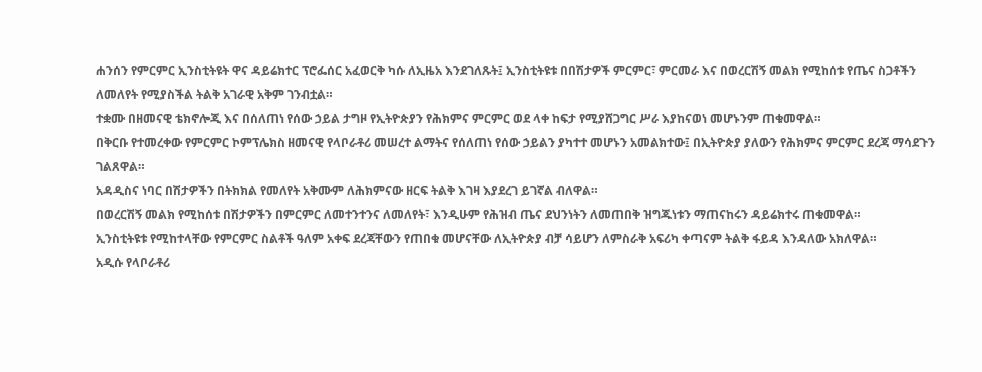ሐንሰን የምርምር ኢንስቲትዩት ዋና ዳይሬክተር ፕሮፌሰር አፈወርቅ ካሱ ለኢዜአ እንደገለጹት፤ ኢንስቲትዩቱ በበሽታዎች ምርምር፣ ምርመራ እና በወረርሽኝ መልክ የሚከሰቱ የጤና ስጋቶችን ለመለየት የሚያስችል ትልቅ አገራዊ አቅም ገንብቷል።
ተቋሙ በዘመናዊ ቴክኖሎጂ እና በሰለጠነ የሰው ኃይል ታግዞ የኢትዮጵያን የሕክምና ምርምር ወደ ላቀ ከፍታ የሚያሸጋግር ሥራ እያከናወነ መሆኑንም ጠቁመዋል።
በቅርቡ የተመረቀው የምርምር ኮምፕሌክስ ዘመናዊ የላቦራቶሪ መሠረተ ልማትና የሰለጠነ የሰው ኃይልን ያካተተ መሆኑን አመልክተው፤ በኢትዮጵያ ያለውን የሕክምና ምርምር ደረጃ ማሳደጉን ገልጸዋል።
አዳዲስና ነባር በሽታዎችን በትክክል የመለየት አቅሙም ለሕክምናው ዘርፍ ትልቅ እገዛ እያደረገ ይገኛል ብለዋል።
በወረርሽኝ መልክ የሚከሰቱ በሽታዎችን በምርምር ለመተንተንና ለመለየት፣ እንዲሁም የሕዝብ ጤና ደህንነትን ለመጠበቅ ዝግጁነቱን ማጠናከሩን ዳይሬክተሩ ጠቁመዋል።
ኢንስቲትዩቱ የሚከተላቸው የምርምር ስልቶች ዓለም አቀፍ ደረጃቸውን የጠበቁ መሆናቸው ለኢትዮጵያ ብቻ ሳይሆን ለምስራቅ አፍሪካ ቀጣናም ትልቅ ፋይዳ እንዳለው አክለዋል።
አዲሱ የላቦራቶሪ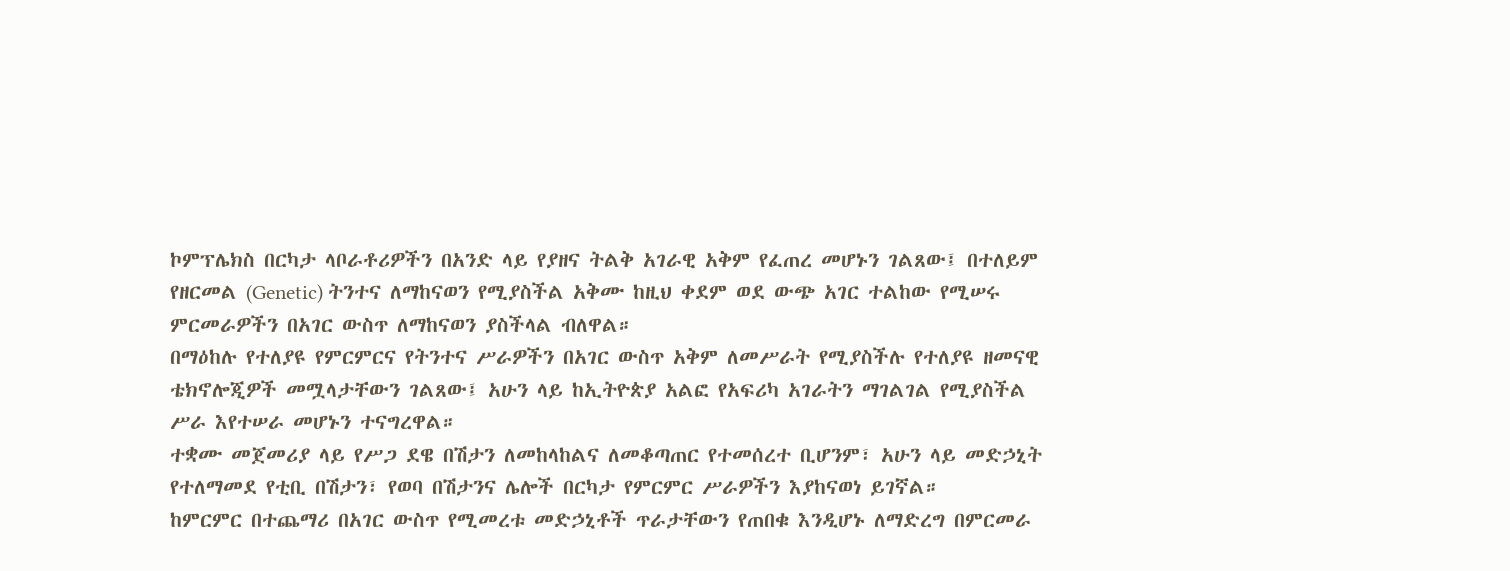ኮምፕሌክስ በርካታ ላቦራቶሪዎችን በአንድ ላይ የያዘና ትልቅ አገራዊ አቅም የፈጠረ መሆኑን ገልጸው፤ በተለይም የዘርመል (Genetic) ትንተና ለማከናወን የሚያስችል አቅሙ ከዚህ ቀደም ወደ ውጭ አገር ተልከው የሚሠሩ ምርመራዎችን በአገር ውስጥ ለማከናወን ያስችላል ብለዋል።
በማዕከሉ የተለያዩ የምርምርና የትንተና ሥራዎችን በአገር ውስጥ አቅም ለመሥራት የሚያስችሉ የተለያዩ ዘመናዊ ቴክኖሎጂዎች መሟላታቸውን ገልጸው፤ አሁን ላይ ከኢትዮጵያ አልፎ የአፍሪካ አገራትን ማገልገል የሚያስችል ሥራ እየተሠራ መሆኑን ተናግረዋል።
ተቋሙ መጀመሪያ ላይ የሥጋ ደዌ በሽታን ለመከላከልና ለመቆጣጠር የተመሰረተ ቢሆንም፣ አሁን ላይ መድኃኒት የተለማመደ የቲቢ በሽታን፣ የወባ በሽታንና ሌሎች በርካታ የምርምር ሥራዎችን እያከናወነ ይገኛል።
ከምርምር በተጨማሪ በአገር ውስጥ የሚመረቱ መድኃኒቶች ጥራታቸውን የጠበቁ እንዲሆኑ ለማድረግ በምርመራ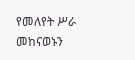የመለየት ሥራ መከናወኑን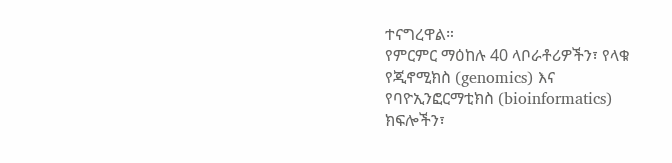ተናግረዋል።
የምርምር ማዕከሉ 40 ላቦራቶሪዎችን፣ የላቁ የጂኖሚክስ (genomics) እና የባዮኢንፎርማቲክስ (bioinformatics) ክፍሎችን፣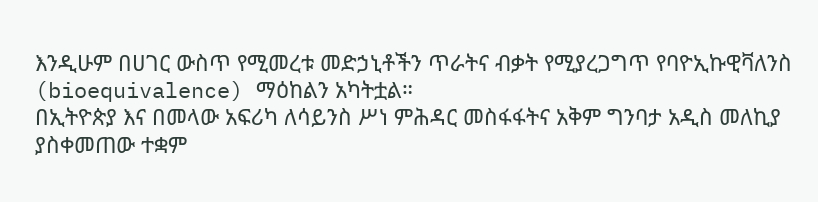እንዲሁም በሀገር ውስጥ የሚመረቱ መድኃኒቶችን ጥራትና ብቃት የሚያረጋግጥ የባዮኢኩዊቫለንስ (bioequivalence) ማዕከልን አካትቷል።
በኢትዮጵያ እና በመላው አፍሪካ ለሳይንስ ሥነ ምሕዳር መስፋፋትና አቅም ግንባታ አዲስ መለኪያ ያስቀመጠው ተቋም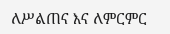ለሥልጠና እና ለምርምር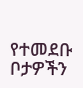የተመደቡ ቦታዎችን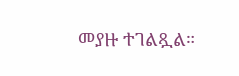መያዙ ተገልጿል።